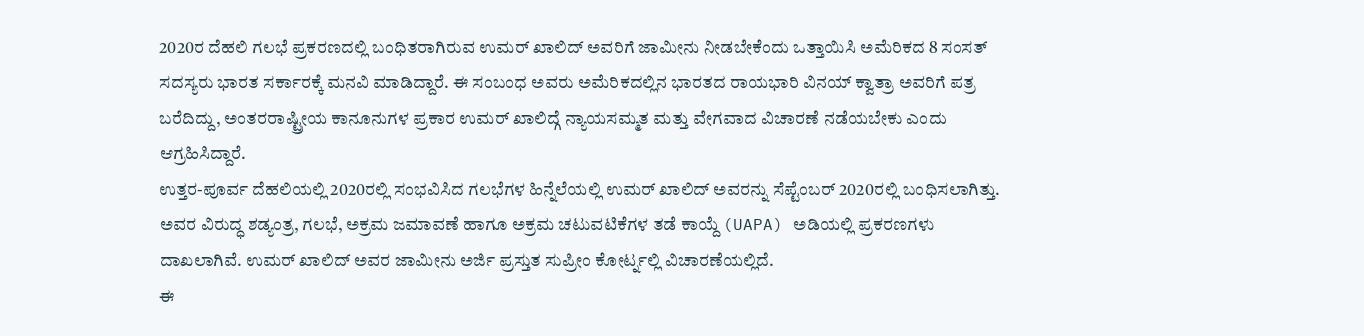2020ರ ದೆಹಲಿ ಗಲಭೆ ಪ್ರಕರಣದಲ್ಲಿ ಬಂಧಿತರಾಗಿರುವ ಉಮರ್ ಖಾಲಿದ್ ಅವರಿಗೆ ಜಾಮೀನು ನೀಡಬೇಕೆಂದು ಒತ್ತಾಯಿಸಿ ಅಮೆರಿಕದ 8 ಸಂಸತ್ ಸದಸ್ಯರು ಭಾರತ ಸರ್ಕಾರಕ್ಕೆ ಮನವಿ ಮಾಡಿದ್ದಾರೆ. ಈ ಸಂಬಂಧ ಅವರು ಅಮೆರಿಕದಲ್ಲಿನ ಭಾರತದ ರಾಯಭಾರಿ ವಿನಯ್ ಕ್ವಾತ್ರಾ ಅವರಿಗೆ ಪತ್ರ ಬರೆದಿದ್ದು, ಅಂತರರಾಷ್ಟ್ರೀಯ ಕಾನೂನುಗಳ ಪ್ರಕಾರ ಉಮರ್ ಖಾಲಿದ್ಗೆ ನ್ಯಾಯಸಮ್ಮತ ಮತ್ತು ವೇಗವಾದ ವಿಚಾರಣೆ ನಡೆಯಬೇಕು ಎಂದು ಆಗ್ರಹಿಸಿದ್ದಾರೆ.
ಉತ್ತರ-ಪೂರ್ವ ದೆಹಲಿಯಲ್ಲಿ 2020ರಲ್ಲಿ ಸಂಭವಿಸಿದ ಗಲಭೆಗಳ ಹಿನ್ನೆಲೆಯಲ್ಲಿ ಉಮರ್ ಖಾಲಿದ್ ಅವರನ್ನು ಸೆಪ್ಟೆಂಬರ್ 2020ರಲ್ಲಿ ಬಂಧಿಸಲಾಗಿತ್ತು. ಅವರ ವಿರುದ್ಧ ಶಡ್ಯಂತ್ರ, ಗಲಭೆ, ಅಕ್ರಮ ಜಮಾವಣೆ ಹಾಗೂ ಅಕ್ರಮ ಚಟುವಟಿಕೆಗಳ ತಡೆ ಕಾಯ್ದೆ (UAPA) ಅಡಿಯಲ್ಲಿ ಪ್ರಕರಣಗಳು ದಾಖಲಾಗಿವೆ. ಉಮರ್ ಖಾಲಿದ್ ಅವರ ಜಾಮೀನು ಅರ್ಜಿ ಪ್ರಸ್ತುತ ಸುಪ್ರೀಂ ಕೋರ್ಟ್ನಲ್ಲಿ ವಿಚಾರಣೆಯಲ್ಲಿದೆ.
ಈ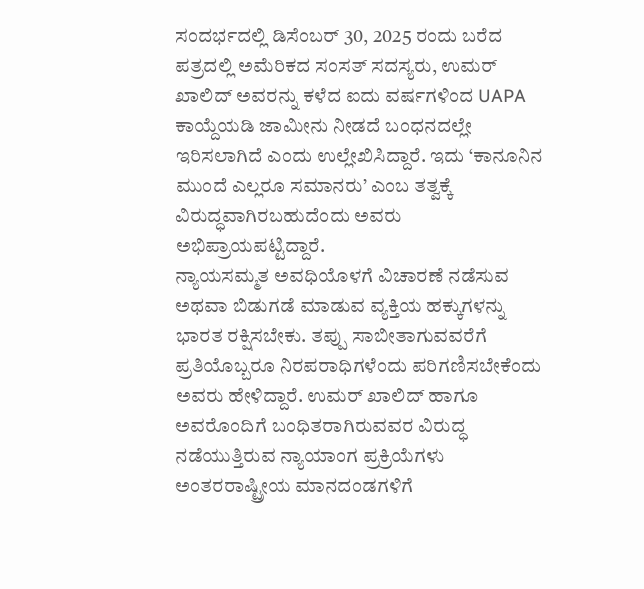ಸಂದರ್ಭದಲ್ಲಿ ಡಿಸೆಂಬರ್ 30, 2025 ರಂದು ಬರೆದ ಪತ್ರದಲ್ಲಿ ಅಮೆರಿಕದ ಸಂಸತ್ ಸದಸ್ಯರು, ಉಮರ್ ಖಾಲಿದ್ ಅವರನ್ನು ಕಳೆದ ಐದು ವರ್ಷಗಳಿಂದ UAPA ಕಾಯ್ದೆಯಡಿ ಜಾಮೀನು ನೀಡದೆ ಬಂಧನದಲ್ಲೇ ಇರಿಸಲಾಗಿದೆ ಎಂದು ಉಲ್ಲೇಖಿಸಿದ್ದಾರೆ. ಇದು ‘ಕಾನೂನಿನ ಮುಂದೆ ಎಲ್ಲರೂ ಸಮಾನರು’ ಎಂಬ ತತ್ವಕ್ಕೆ ವಿರುದ್ಧವಾಗಿರಬಹುದೆಂದು ಅವರು ಅಭಿಪ್ರಾಯಪಟ್ಟಿದ್ದಾರೆ.
ನ್ಯಾಯಸಮ್ಮತ ಅವಧಿಯೊಳಗೆ ವಿಚಾರಣೆ ನಡೆಸುವ ಅಥವಾ ಬಿಡುಗಡೆ ಮಾಡುವ ವ್ಯಕ್ತಿಯ ಹಕ್ಕುಗಳನ್ನು ಭಾರತ ರಕ್ಷಿಸಬೇಕು. ತಪ್ಪು ಸಾಬೀತಾಗುವವರೆಗೆ ಪ್ರತಿಯೊಬ್ಬರೂ ನಿರಪರಾಧಿಗಳೆಂದು ಪರಿಗಣಿಸಬೇಕೆಂದು ಅವರು ಹೇಳಿದ್ದಾರೆ. ಉಮರ್ ಖಾಲಿದ್ ಹಾಗೂ ಅವರೊಂದಿಗೆ ಬಂಧಿತರಾಗಿರುವವರ ವಿರುದ್ಧ ನಡೆಯುತ್ತಿರುವ ನ್ಯಾಯಾಂಗ ಪ್ರಕ್ರಿಯೆಗಳು ಅಂತರರಾಷ್ಟ್ರೀಯ ಮಾನದಂಡಗಳಿಗೆ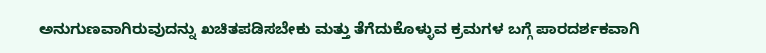ಅನುಗುಣವಾಗಿರುವುದನ್ನು ಖಚಿತಪಡಿಸಬೇಕು ಮತ್ತು ತೆಗೆದುಕೊಳ್ಳುವ ಕ್ರಮಗಳ ಬಗ್ಗೆ ಪಾರದರ್ಶಕವಾಗಿ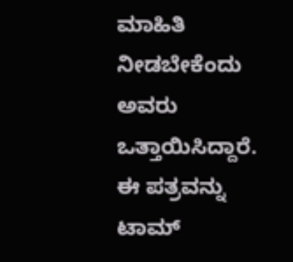ಮಾಹಿತಿ ನೀಡಬೇಕೆಂದು ಅವರು ಒತ್ತಾಯಿಸಿದ್ದಾರೆ.
ಈ ಪತ್ರವನ್ನು ಟಾಮ್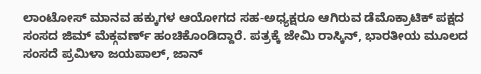ಲಾಂಟೋಸ್ ಮಾನವ ಹಕ್ಕುಗಳ ಆಯೋಗದ ಸಹ-ಅಧ್ಯಕ್ಷರೂ ಆಗಿರುವ ಡೆಮೊಕ್ರಾಟಿಕ್ ಪಕ್ಷದ ಸಂಸದ ಜಿಮ್ ಮೆಕ್ಗವರ್ಣ್ ಹಂಚಿಕೊಂಡಿದ್ದಾರೆ. ಪತ್ರಕ್ಕೆ ಜೇಮಿ ರಾಸ್ಕಿನ್, ಭಾರತೀಯ ಮೂಲದ ಸಂಸದೆ ಪ್ರಮಿಳಾ ಜಯಪಾಲ್, ಜಾನ್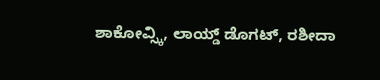ಶಾಕೋವ್ಸ್ಕಿ, ಲಾಯ್ಡ್ ಡೊಗಟ್, ರಶೀದಾ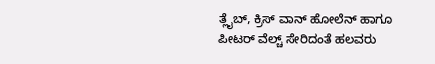ತ್ಲೈಬ್, ಕ್ರಿಸ್ ವಾನ್ ಹೋಲೆನ್ ಹಾಗೂ ಪೀಟರ್ ವೆಲ್ಚ್ ಸೇರಿದಂತೆ ಹಲವರು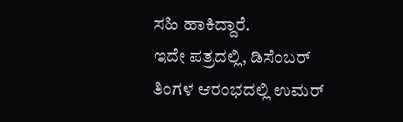ಸಹಿ ಹಾಕಿದ್ದಾರೆ.
ಇದೇ ಪತ್ರದಲ್ಲಿ, ಡಿಸೆಂಬರ್ ತಿಂಗಳ ಆರಂಭದಲ್ಲಿ ಉಮರ್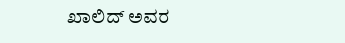ಖಾಲಿದ್ ಅವರ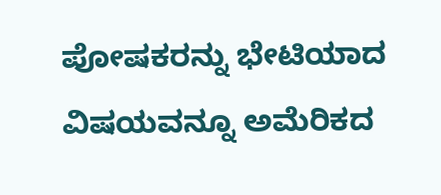ಪೋಷಕರನ್ನು ಭೇಟಿಯಾದ ವಿಷಯವನ್ನೂ ಅಮೆರಿಕದ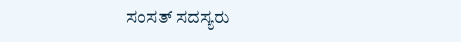ಸಂಸತ್ ಸದಸ್ಯರು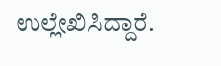ಉಲ್ಲೇಖಿಸಿದ್ದಾರೆ.